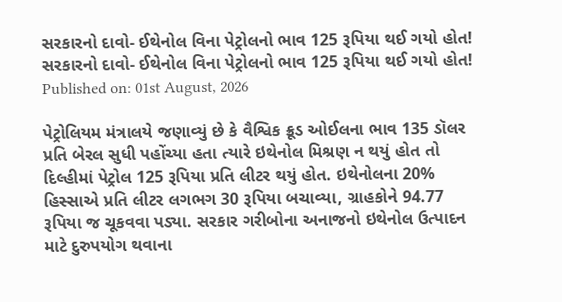સરકારનો દાવો- ઈથેનોલ વિના પેટ્રોલનો ભાવ 125 રૂપિયા થઈ ગયો હોત!
સરકારનો દાવો- ઈથેનોલ વિના પેટ્રોલનો ભાવ 125 રૂપિયા થઈ ગયો હોત!
Published on: 01st August, 2026

પેટ્રોલિયમ મંત્રાલયે જણાવ્યું છે કે વૈશ્વિક ક્રૂડ ઓઈલના ભાવ 135 ડૉલર પ્રતિ બેરલ સુધી પહોંચ્યા હતા ત્યારે ઇથેનોલ મિશ્રણ ન થયું હોત તો દિલ્હીમાં પેટ્રોલ 125 રૂપિયા પ્રતિ લીટર થયું હોત. ઇથેનોલના 20% હિસ્સાએ પ્રતિ લીટર લગભગ 30 રૂપિયા બચાવ્યા, ગ્રાહકોને 94.77 રૂપિયા જ ચૂકવવા પડ્યા. સરકાર ગરીબોના અનાજનો ઇથેનોલ ઉત્પાદન માટે દુરુપયોગ થવાના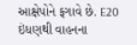આક્ષેપોને ફગાવે છે. E20 ઇંધણથી વાહનના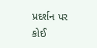પ્રદર્શન પર કોઈ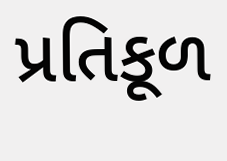પ્રતિકૂળ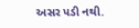અસર પડી નથી.